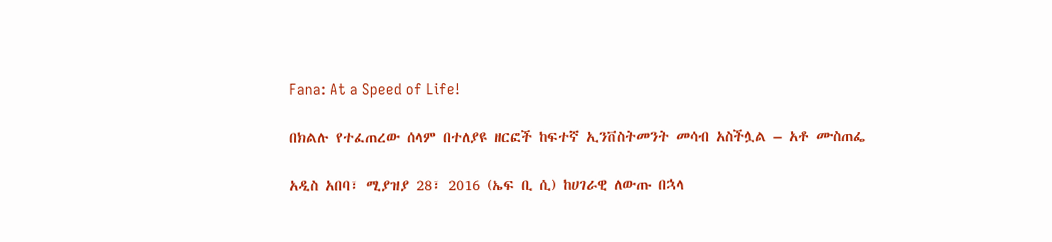Fana: At a Speed of Life!

በክልሉ የተፈጠረው ሰላም በተለያዩ ዘርፎች ከፍተኛ ኢንቨስትመንት መሳብ አስችሏል – አቶ ሙስጠፌ

አዲስ አበባ፣ ሚያዝያ 28፣ 2016 (ኤፍ ቢ ሲ) ከሀገራዊ ለውጡ በኋላ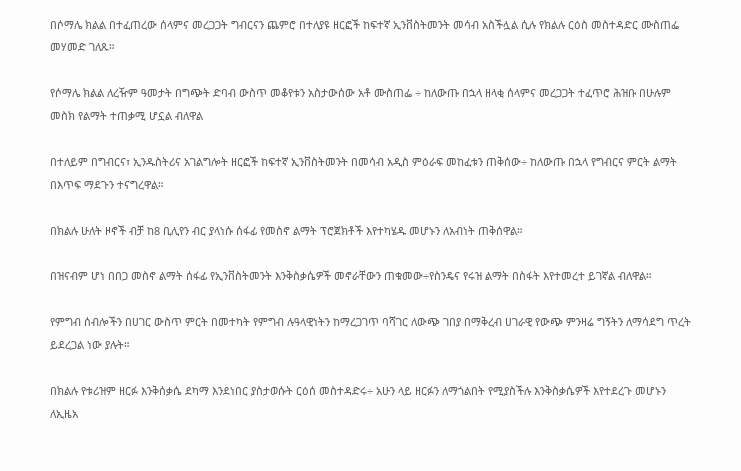በሶማሌ ክልል በተፈጠረው ሰላምና መረጋጋት ግብርናን ጨምሮ በተለያዩ ዘርፎች ከፍተኛ ኢንቨስትመንት መሳብ አስችሏል ሲሉ የክልሉ ርዕስ መስተዳድር ሙስጠፌ መሃመድ ገለጹ።

የሶማሌ ክልል ለረዥም ዓመታት በግጭት ድባብ ውስጥ መቆየቱን አስታውሰው አቶ ሙስጠፌ ÷ ከለውጡ በኋላ ዘላቂ ሰላምና መረጋጋት ተፈጥሮ ሕዝቡ በሁሉም መስክ የልማት ተጠቃሚ ሆኗል ብለዋል

በተለይም በግብርና፣ ኢንዱስትሪና አገልግሎት ዘርፎች ከፍተኛ ኢንቨስትመንት በመሳብ አዲስ ምዕራፍ መከፈቱን ጠቅሰው÷ ከለውጡ በኋላ የግብርና ምርት ልማት በእጥፍ ማደጉን ተናግረዋል።

በክልሉ ሁለት ዞኖች ብቻ ከ8 ቢሊየን ብር ያላነሱ ሰፋፊ የመስኖ ልማት ፕሮጀክቶች እየተካሄዱ መሆኑን ለአብነት ጠቅሰዋል።

በዝናብም ሆነ በበጋ መስኖ ልማት ሰፋፊ የኢንቨስትመንት እንቅስቃሴዎች መኖራቸውን ጠቁመው÷የስንዴና የሩዝ ልማት በስፋት እየተመረተ ይገኛል ብለዋል።

የምግብ ሰብሎችን በሀገር ውስጥ ምርት በመተካት የምግብ ሉዓላዊነትን ከማረጋገጥ ባሻገር ለውጭ ገበያ በማቅረብ ሀገራዊ የውጭ ምንዛሬ ግኝትን ለማሳደግ ጥረት ይደረጋል ነው ያሉት።

በክልሉ የቱሪዝም ዘርፉ እንቅሰቃሴ ደካማ እንደነበር ያስታወሱት ርዕሰ መስተዳድሩ÷ አሁን ላይ ዘርፉን ለማጎልበት የሚያስችሉ እንቅስቃሴዎች እየተደረጉ መሆኑን ለኢዜአ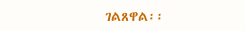ገልጸዋል፡፡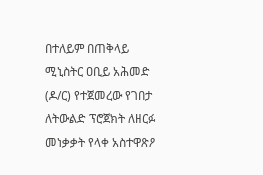በተለይም በጠቅላይ ሚኒስትር ዐቢይ አሕመድ (ዶ/ር) የተጀመረው የገበታ ለትውልድ ፕሮጀክት ለዘርፉ መነቃቃት የላቀ አስተዋጽዖ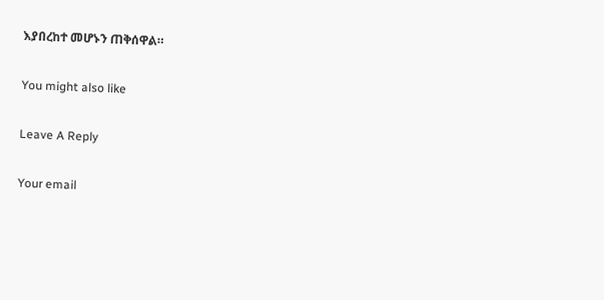እያበረከተ መሆኑን ጠቅሰዋል።

You might also like

Leave A Reply

Your email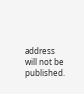address will not be published.